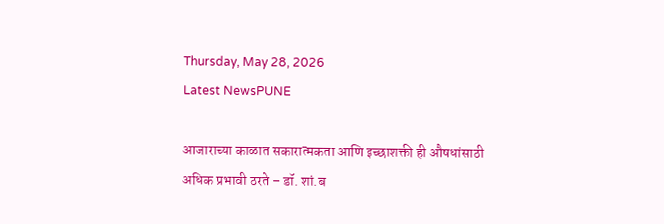Thursday, May 28, 2026
Latest NewsPUNE

आजाराच्या काळात सकारात्मकता आणि इच्छाशक्ती ही औषधांसाठी अधिक प्रभावी ठरते – डॉ. शां.ब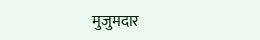मुजुमदार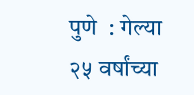पुणे  : गेल्या २५ वर्षांच्या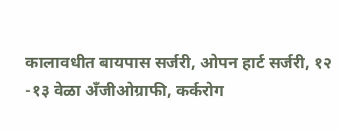कालावधीत बायपास सर्जरी, ओपन हार्ट सर्जरी, १२ -१३ वेळा अँजीओग्राफी, कर्करोग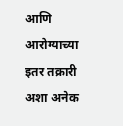आणि आरोग्याच्या इतर तक्रारी अशा अनेक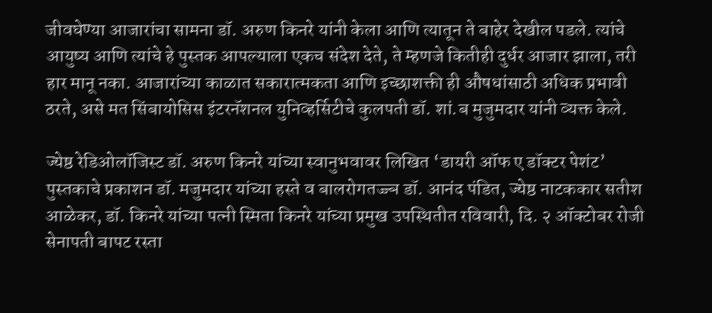जीवघेण्या आजारांचा सामना डॉ. अरुण किनरे यांनी केला आणि त्यातून ते बाहेर देखील पडले. त्यांचे आयुष्य आणि त्यांचे हे पुस्तक आपल्याला एकच संदेश देते, ते म्हणजे कितीही दुर्धर आजार झाला, तरी हार मानू नका. आजारांच्या काळात सकारात्मकता आणि इच्छाशक्ती ही औषधांसाठी अधिक प्रभावी ठरते, असे मत सिंबायोसिस इंटरनॅशनल युनिव्हर्सिटीचे कुलपती डॉ. शां.ब मुजुमदार यांनी व्यक्त केले.

ज्येष्ठ रेडिओलॉजिस्ट डॉ. अरुण किनरे यांच्या स्वानुभवावर लिखित ‘डायरी ऑफ ए डॉक्टर पेशंट’ पुस्तकाचे प्रकाशन डॉ. मजुमदार यांच्या हस्ते व बालरोगतज्ज्ञ डॉ. आनंद पंडित, ज्येष्ठ नाटककार सतीश आळेकर, डॉ. किनरे यांच्या पत्नी स्मिता किनरे यांच्या प्रमुख उपस्थितीत रविवारी, दि. २ ऑक्टोबर रोजी सेनापती बापट रस्ता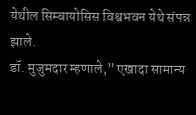येथील सिम्बायोसिस विश्वभवन येथे संपन्न झाले.
डॉ. मुजुमदार म्हणाले,” एखादा सामान्य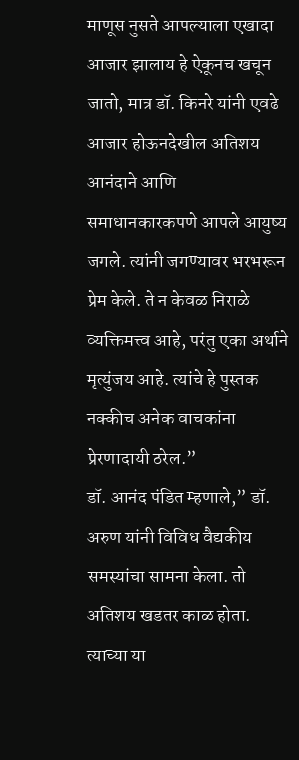माणूस नुसते आपल्याला एखादा आजार झालाय हे ऐकूनच खचून जातो, मात्र डॉ. किनरे यांनी एवढे आजार होऊनदेखील अतिशय आनंदाने आणि समाधानकारकपणे आपले आयुष्य जगले. त्यांनी जगण्यावर भरभरून प्रेम केले. ते न केवळ निराळे व्यक्तिमत्त्व आहे, परंतु एका अर्थाने मृत्युंजय आहे. त्यांचे हे पुस्तक नक्कीच अनेक वाचकांना प्रेरणादायी ठरेल.”
डॉ. आनंद पंडित म्हणाले,” डॉ. अरुण यांनी विविध वैद्यकीय समस्यांचा सामना केला. तो अतिशय खडतर काळ होता. त्याच्या या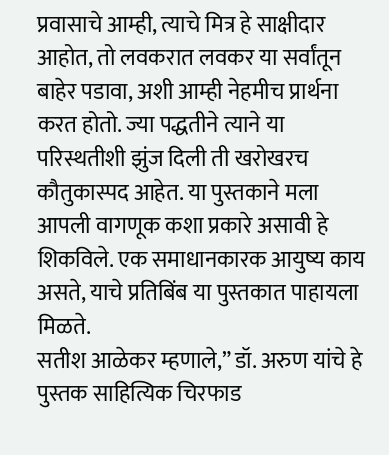प्रवासाचे आम्ही, त्याचे मित्र हे साक्षीदार आहोत, तो लवकरात लवकर या सर्वांतून बाहेर पडावा, अशी आम्ही नेहमीच प्रार्थना करत होतो. ज्या पद्धतीने त्याने या परिस्थतीशी झुंज दिली ती खरोखरच कौतुकास्पद आहेत. या पुस्तकाने मला आपली वागणूक कशा प्रकारे असावी हे शिकविले. एक समाधानकारक आयुष्य काय असते, याचे प्रतिबिंब या पुस्तकात पाहायला मिळते.
सतीश आळेकर म्हणाले,” डॉ. अरुण यांचे हे पुस्तक साहित्यिक चिरफाड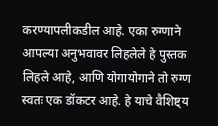करण्यापलीकडील आहे. एका रुग्णाने आपल्या अनुभवावर लिहलेले हे पुस्तक लिहले आहे, आणि योगायोगाने तो रुग्ण स्वतः एक डॉकटर आहे. हे याचे वैशिष्ट्य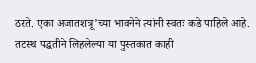ठरते. एका अजातशत्रू’च्या भावनेने त्यांनी स्वतः कडे पाहिले आहे. तटस्थ पद्धतीने लिहलेल्या या पुस्तकात काही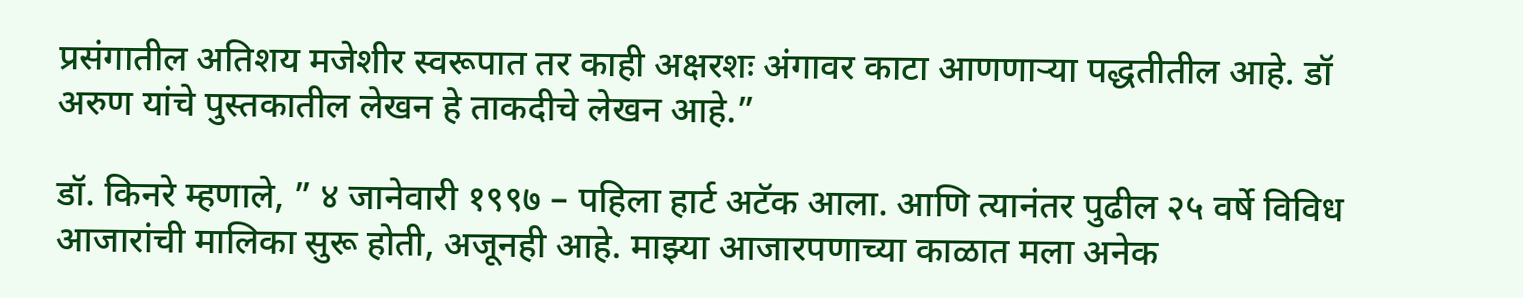प्रसंगातील अतिशय मजेशीर स्वरूपात तर काही अक्षरशः अंगावर काटा आणणाऱ्या पद्धतीतील आहे. डॉ अरुण यांचे पुस्तकातील लेखन हे ताकदीचे लेखन आहे.”

डॉ. किनरे म्हणाले, ” ४ जानेवारी १९९७ – पहिला हार्ट अटॅक आला. आणि त्यानंतर पुढील २५ वर्षे विविध आजारांची मालिका सुरू होती, अजूनही आहे. माझ्या आजारपणाच्या काळात मला अनेक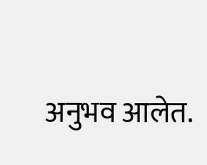अनुभव आलेत.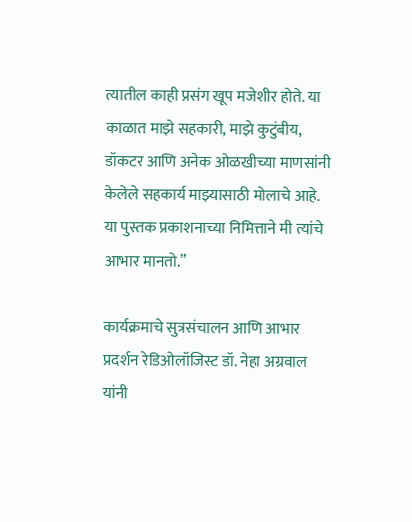त्यातील काही प्रसंग खूप मजेशीर होते. या काळात माझे सहकारी, माझे कुटुंबीय, डॉकटर आणि अनेक ओळखीच्या माणसांनी केलेले सहकार्य माझ्यासाठी मोलाचे आहे. या पुस्तक प्रकाशनाच्या निमित्ताने मी त्यांचे आभार मानतो.”

कार्यक्रमाचे सुत्रसंचालन आणि आभार प्रदर्शन रेडिओलॉजिस्ट डॉ. नेहा अग्रवाल यांनी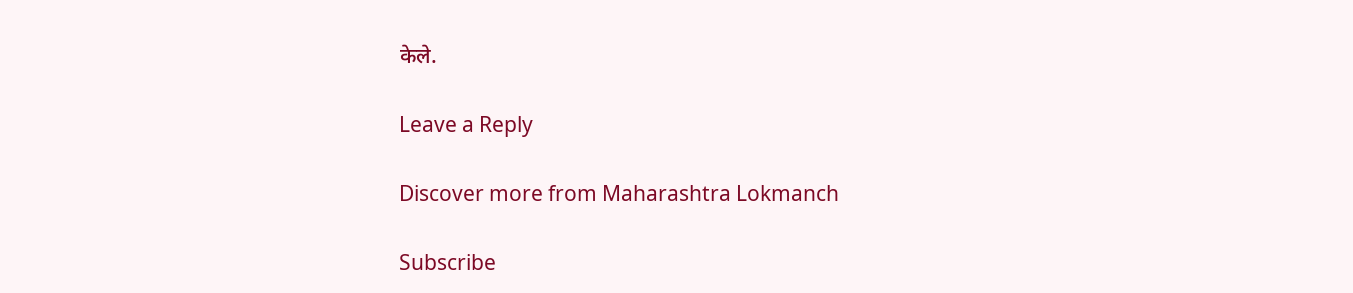केले.

Leave a Reply

Discover more from Maharashtra Lokmanch

Subscribe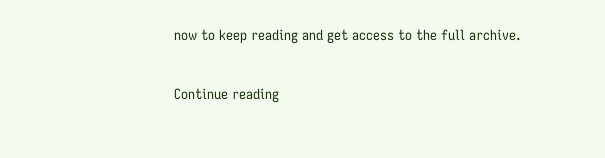now to keep reading and get access to the full archive.

Continue reading